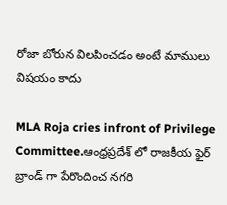రోజా బోరున విలపించడం అంటే మాములు విషయం కాదు

MLA Roja cries infront of Privilege Committee.ఆంధ్రప్రదేశ్ లో రాజకీయ ఫైర్ బ్రాండ్ గా పేరొందించ నగరి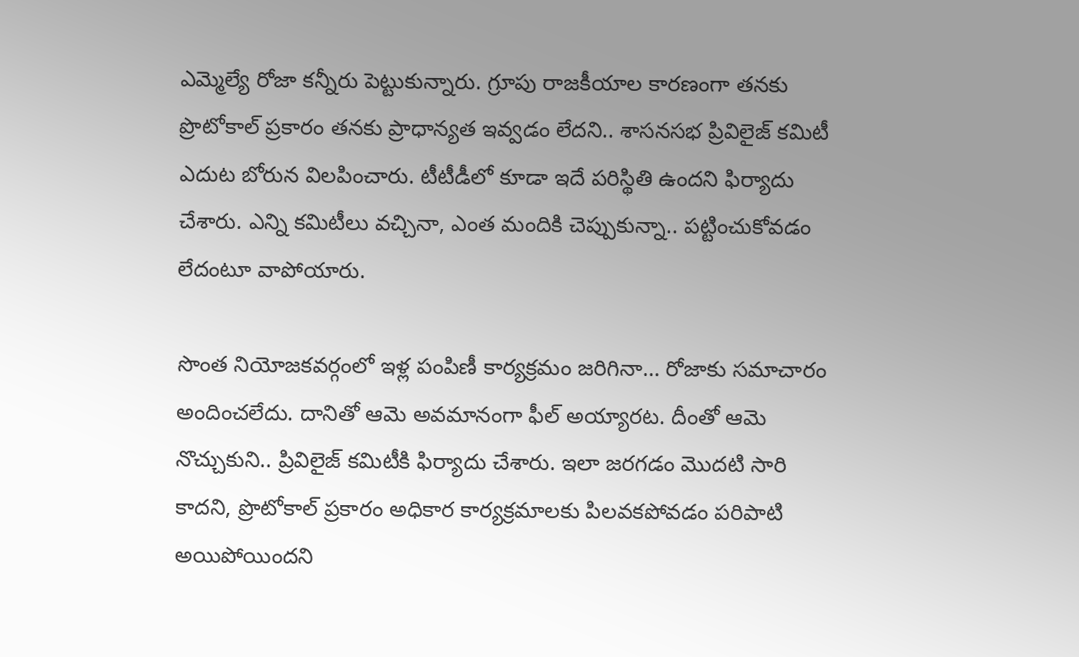ఎమ్మెల్యే రోజా కన్నీరు పెట్టుకున్నారు. గ్రూపు రాజకీయాల కారణంగా తనకు ప్రొటోకాల్ ప్రకారం తనకు ప్రాధాన్యత ఇవ్వడం లేదని.. శాసనసభ ప్రివిలైజ్ కమిటీ ఎదుట బోరున విలపించారు. టీటీడీలో కూడా ఇదే పరిస్థితి ఉందని ఫిర్యాదు చేశారు. ఎన్ని కమిటీలు వచ్చినా, ఎంత మందికి చెప్పుకున్నా.. పట్టించుకోవడం లేదంటూ వాపోయారు.

సొంత నియోజకవర్గంలో ఇళ్ల పంపిణీ కార్యక్రమం జరిగినా… రోజాకు సమాచారం అందించలేదు. దానితో ఆమె అవమానంగా ఫీల్ అయ్యారట. దీంతో ఆమె నొచ్చుకుని.. ప్రివిలైజ్ కమిటీకి ఫిర్యాదు చేశారు. ఇలా జరగడం మొదటి సారి కాదని, ప్రొటోకాల్ ప్రకారం అధికార కార్యక్రమాలకు పిలవకపోవడం పరిపాటి అయిపోయిందని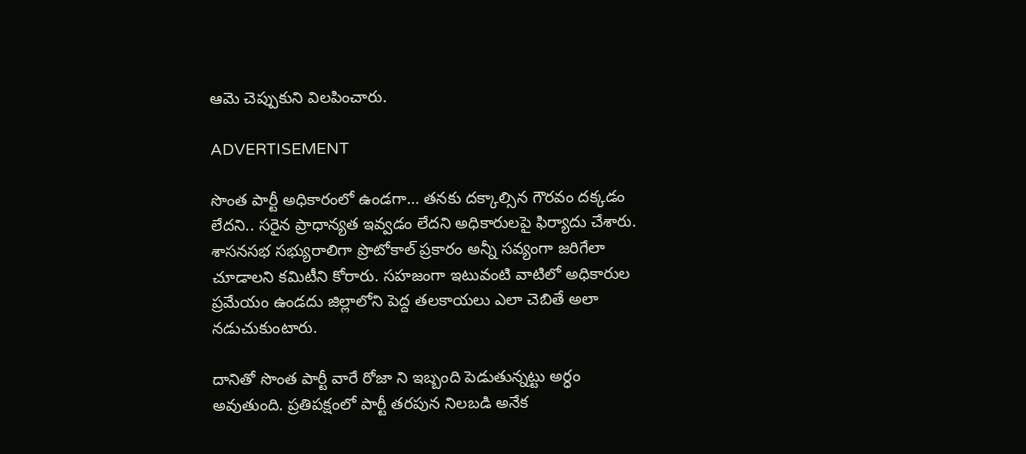ఆమె చెప్పుకుని విలపించారు.

ADVERTISEMENT

సొంత పార్టీ అధికారంలో ఉండగా… తనకు దక్కాల్సిన గౌరవం దక్కడం లేదని.. సరైన ప్రాధాన్యత ఇవ్వడం లేదని అధికారులపై ఫిర్యాదు చేశారు. శాసనసభ సభ్యురాలిగా ప్రొటోకాల్ ప్రకారం అన్నీ సవ్యంగా జరిగేలా చూడాలని కమిటీని కోరారు. సహజంగా ఇటువంటి వాటిలో అధికారుల ప్రమేయం ఉండదు జిల్లాలోని పెద్ద తలకాయలు ఎలా చెబితే అలా నడుచుకుంటారు.

దానితో సొంత పార్టీ వారే రోజా ని ఇబ్బంది పెడుతున్నట్టు అర్ధం అవుతుంది. ప్రతిపక్షంలో పార్టీ తరపున నిలబడి అనేక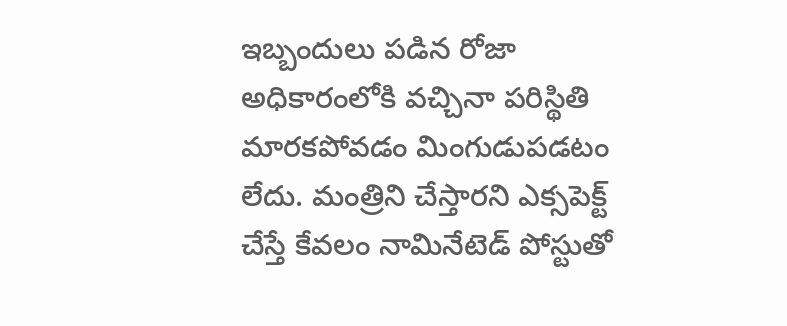ఇబ్బందులు పడిన రోజా అధికారంలోకి వచ్చినా పరిస్థితి మారకపోవడం మింగుడుపడటం లేదు. మంత్రిని చేస్తారని ఎక్సపెక్ట్ చేస్తే కేవలం నామినేటెడ్ పోస్టుతో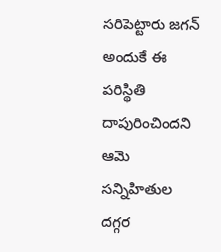సరిపెట్టారు జగన్ అందుకే ఈ పరిస్థితి దాపురించిందని ఆమె సన్నిహితుల దగ్గర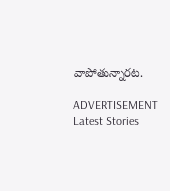వాపోతున్నారట.

ADVERTISEMENT
Latest Stories